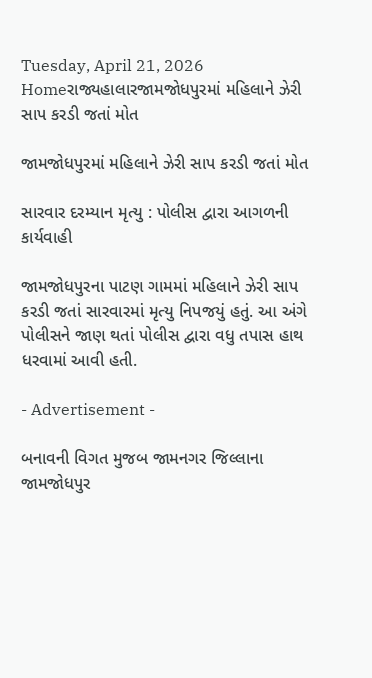Tuesday, April 21, 2026
Homeરાજ્યહાલારજામજોધપુરમાં મહિલાને ઝેરી સાપ કરડી જતાં મોત

જામજોધપુરમાં મહિલાને ઝેરી સાપ કરડી જતાં મોત

સારવાર દરમ્યાન મૃત્યુ : પોલીસ દ્વારા આગળની કાર્યવાહી

જામજોધપુરના પાટણ ગામમાં મહિલાને ઝેરી સાપ કરડી જતાં સારવારમાં મૃત્યુ નિપજયું હતું. આ અંગે પોલીસને જાણ થતાં પોલીસ દ્વારા વધુ તપાસ હાથ ધરવામાં આવી હતી.

- Advertisement -

બનાવની વિગત મુજબ જામનગર જિલ્લાના જામજોધપુર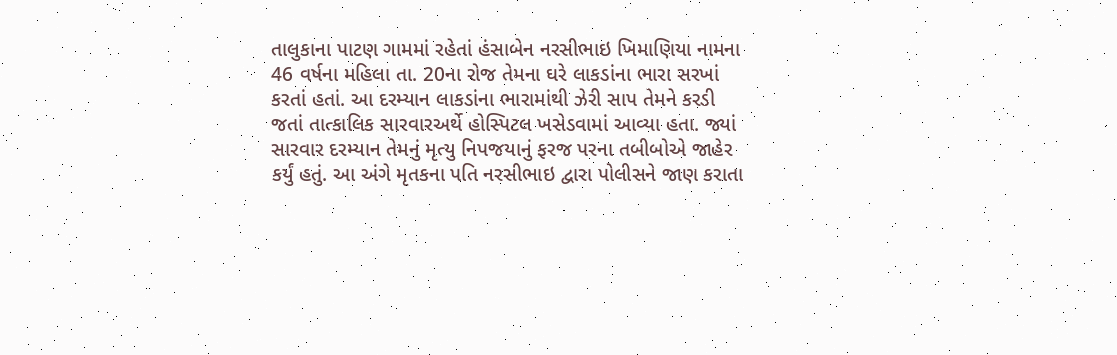તાલુકાના પાટણ ગામમાં રહેતાં હંસાબેન નરસીભાઇ ખિમાણિયા નામના 46 વર્ષના મહિલા તા. 20ના રોજ તેમના ઘરે લાકડાંના ભારા સરખાં કરતાં હતાં. આ દરમ્યાન લાકડાંના ભારામાંથી ઝેરી સાપ તેમને કરડી જતાં તાત્કાલિક સારવારઅર્થે હોસ્પિટલ ખસેડવામાં આવ્યા હતા. જ્યાં સારવાર દરમ્યાન તેમનું મૃત્યુ નિપજયાનું ફરજ પરના તબીબોએ જાહેર કર્યું હતું. આ અંગે મૃતકના પતિ નરસીભાઇ દ્વારા પોલીસને જાણ કરાતા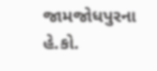જામજોધપુરના હે.કો.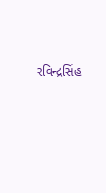રવિન્દ્રસિંહ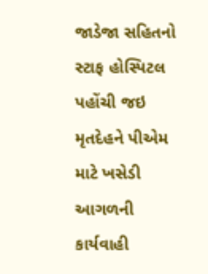જાડેજા સહિતનો સ્ટાફ હોસ્પિટલ પહોંચી જઇ મૃતદેહને પીએમ માટે ખસેડી આગળની કાર્યવાહી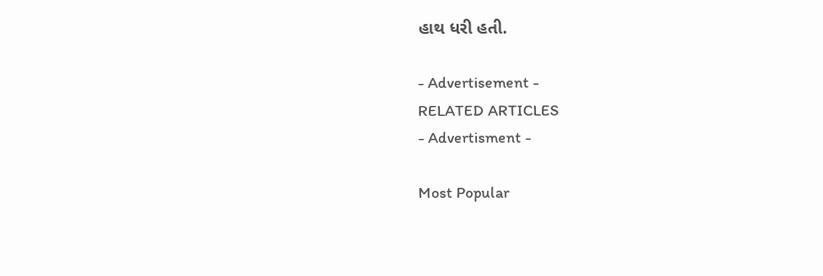હાથ ધરી હતી.

- Advertisement -
RELATED ARTICLES
- Advertisment -

Most Popular